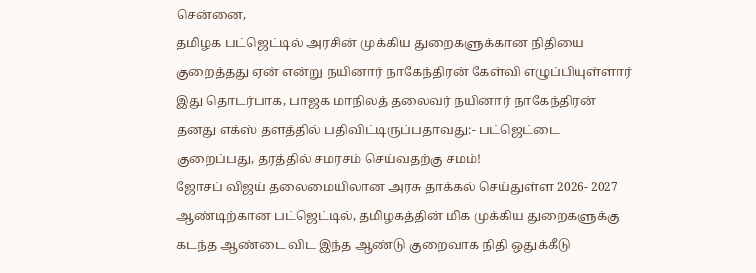சென்னை,
தமிழக பட்ஜெட்டில் அரசின் முக்கிய துறைகளுக்கான நிதியை குறைத்தது ஏன் என்று நயினார் நாகேந்திரன் கேள்வி எழுப்பியுள்ளார் இது தொடர்பாக, பாஜக மாநிலத் தலைவர் நயினார் நாகேந்திரன் தனது எக்ஸ் தளத்தில் பதிவிட்டிருப்பதாவது:- பட்ஜெட்டை குறைப்பது, தரத்தில் சமரசம் செய்வதற்கு சமம்!
ஜோசப் விஜய் தலைமையிலான அரசு தாக்கல் செய்துள்ள 2026- 2027 ஆண்டிற்கான பட்ஜெட்டில், தமிழகத்தின் மிக முக்கிய துறைகளுக்கு கடந்த ஆண்டை விட இந்த ஆண்டு குறைவாக நிதி ஒதுக்கீடு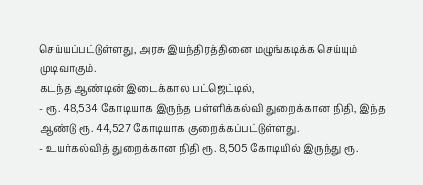செய்யப்பட்டுள்ளது, அரசு இயந்திரத்தினை மழுங்கடிக்க செய்யும் முடிவாகும்.
கடந்த ஆண்டின் இடைக்கால பட்ஜெட்டில்,
- ரூ. 48,534 கோடியாக இருந்த பள்ளிக்கல்வி துறைக்கான நிதி, இந்த ஆண்டு ரூ. 44,527 கோடியாக குறைக்கப்பட்டுள்ளது.
- உயர்கல்வித் துறைக்கான நிதி ரூ. 8,505 கோடியில் இருந்து ரூ.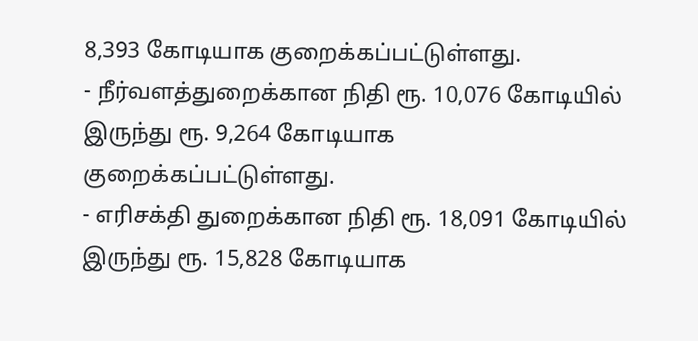8,393 கோடியாக குறைக்கப்பட்டுள்ளது.
- நீர்வளத்துறைக்கான நிதி ரூ. 10,076 கோடியில் இருந்து ரூ. 9,264 கோடியாக குறைக்கப்பட்டுள்ளது.
- எரிசக்தி துறைக்கான நிதி ரூ. 18,091 கோடியில் இருந்து ரூ. 15,828 கோடியாக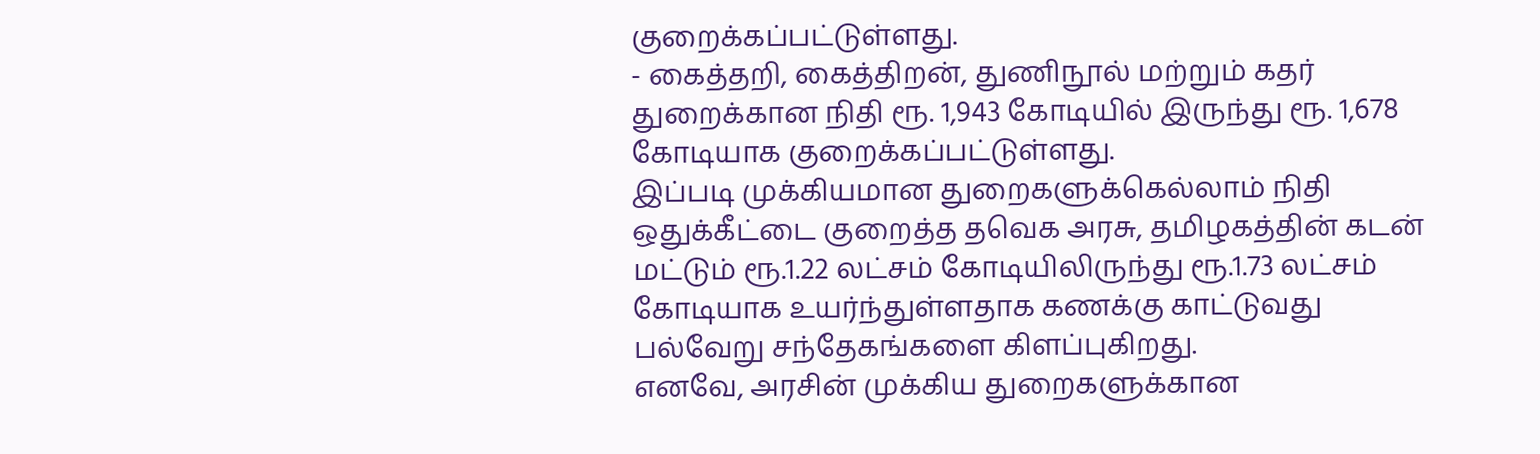குறைக்கப்பட்டுள்ளது.
- கைத்தறி, கைத்திறன், துணிநூல் மற்றும் கதர் துறைக்கான நிதி ரூ. 1,943 கோடியில் இருந்து ரூ. 1,678 கோடியாக குறைக்கப்பட்டுள்ளது.
இப்படி முக்கியமான துறைகளுக்கெல்லாம் நிதி ஒதுக்கீட்டை குறைத்த தவெக அரசு, தமிழகத்தின் கடன் மட்டும் ரூ.1.22 லட்சம் கோடியிலிருந்து ரூ.1.73 லட்சம் கோடியாக உயர்ந்துள்ளதாக கணக்கு காட்டுவது பல்வேறு சந்தேகங்களை கிளப்புகிறது.
எனவே, அரசின் முக்கிய துறைகளுக்கான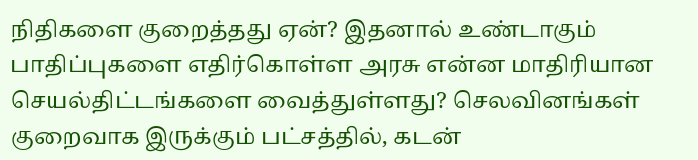நிதிகளை குறைத்தது ஏன்? இதனால் உண்டாகும் பாதிப்புகளை எதிர்கொள்ள அரசு என்ன மாதிரியான செயல்திட்டங்களை வைத்துள்ளது? செலவினங்கள் குறைவாக இருக்கும் பட்சத்தில், கடன்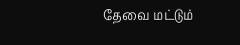தேவை மட்டும்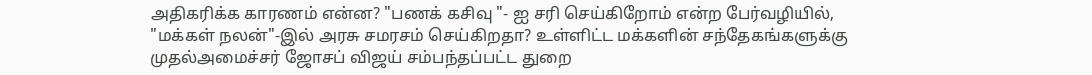அதிகரிக்க காரணம் என்ன? "பணக் கசிவு "- ஐ சரி செய்கிறோம் என்ற பேர்வழியில், "மக்கள் நலன்"-இல் அரசு சமரசம் செய்கிறதா? உள்ளிட்ட மக்களின் சந்தேகங்களுக்கு முதல்அமைச்சர் ஜோசப் விஜய் சம்பந்தப்பட்ட துறை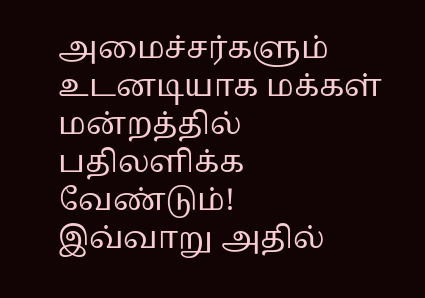அமைச்சர்களும் உடனடியாக மக்கள் மன்றத்தில் பதிலளிக்க வேண்டும்!
இவ்வாறு அதில்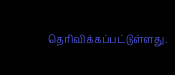தெரிவிக்கப்பட்டுள்ளது.